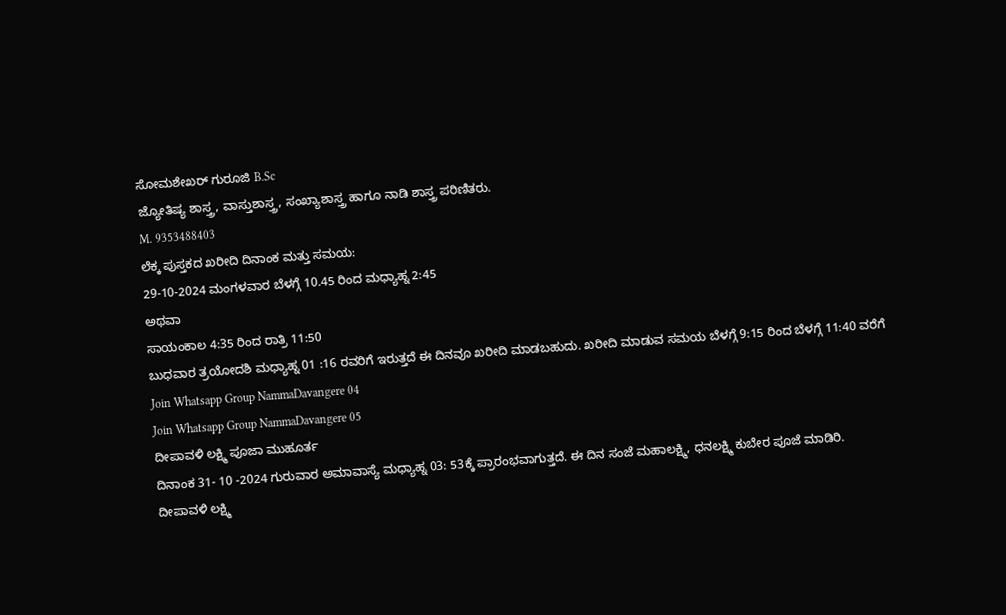ಸೋಮಶೇಖರ್ ಗುರೂಜಿ B.Sc
ಜ್ಯೋತಿಷ್ಯ ಶಾಸ್ತ್ರ, ವಾಸ್ತುಶಾಸ್ತ್ರ, ಸಂಖ್ಯಾಶಾಸ್ತ್ರ ಹಾಗೂ ನಾಡಿ ಶಾಸ್ತ್ರ ಪರಿಣಿತರು.
M. 9353488403
ಲೆಕ್ಕ ಪುಸ್ತಕದ ಖರೀದಿ ದಿನಾಂಕ ಮತ್ತು ಸಮಯ:
29-10-2024 ಮಂಗಳವಾರ ಬೆಳಗ್ಗೆ 10.45 ರಿಂದ ಮಧ್ಯಾಹ್ನ 2:45
ಅಥವಾ
ಸಾಯಂಕಾಲ 4:35 ರಿಂದ ರಾತ್ರಿ 11:50
ಬುಧವಾರ ತ್ರಯೋದಶಿ ಮಧ್ಯಾಹ್ನ 01 :16 ರವರಿಗೆ ಇರುತ್ತದೆ ಈ ದಿನವೂ ಖರೀದಿ ಮಾಡಬಹುದು. ಖರೀದಿ ಮಾಡುವ ಸಮಯ ಬೆಳಗ್ಗೆ 9:15 ರಿಂದ ಬೆಳಗ್ಗೆ 11:40 ವರೆಗೆ
Join Whatsapp Group NammaDavangere 04
Join Whatsapp Group NammaDavangere 05
ದೀಪಾವಳಿ ಲಕ್ಷ್ಮಿ ಪೂಜಾ ಮುಹೂರ್ತ
ದಿನಾಂಕ 31- 10 -2024 ಗುರುವಾರ ಅಮಾವಾಸ್ಯೆ ಮಧ್ಯಾಹ್ನ 03: 53ಕ್ಕೆ ಪ್ರಾರಂಭವಾಗುತ್ತದೆ. ಈ ದಿನ ಸಂಜೆ ಮಹಾಲಕ್ಷ್ಮಿ, ಧನಲಕ್ಷ್ಮಿ ಕುಬೇರ ಪೂಜೆ ಮಾಡಿರಿ.
ದೀಪಾವಳಿ ಲಕ್ಷ್ಮಿ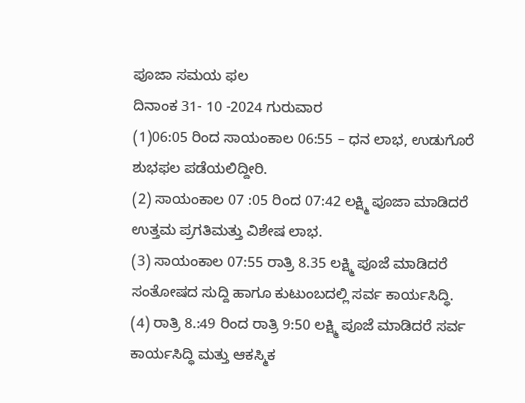ಪೂಜಾ ಸಮಯ ಫಲ
ದಿನಾಂಕ 31- 10 -2024 ಗುರುವಾರ
(1)06:05 ರಿಂದ ಸಾಯಂಕಾಲ 06:55 – ಧನ ಲಾಭ, ಉಡುಗೊರೆ ಶುಭಫಲ ಪಡೆಯಲಿದ್ದೀರಿ.
(2) ಸಾಯಂಕಾಲ 07 :05 ರಿಂದ 07:42 ಲಕ್ಷ್ಮಿ ಪೂಜಾ ಮಾಡಿದರೆ ಉತ್ತಮ ಪ್ರಗತಿಮತ್ತು ವಿಶೇಷ ಲಾಭ.
(3) ಸಾಯಂಕಾಲ 07:55 ರಾತ್ರಿ 8.35 ಲಕ್ಷ್ಮಿ ಪೂಜೆ ಮಾಡಿದರೆ ಸಂತೋಷದ ಸುದ್ದಿ ಹಾಗೂ ಕುಟುಂಬದಲ್ಲಿ ಸರ್ವ ಕಾರ್ಯಸಿದ್ಧಿ.
(4) ರಾತ್ರಿ 8.:49 ರಿಂದ ರಾತ್ರಿ 9:50 ಲಕ್ಷ್ಮಿ ಪೂಜೆ ಮಾಡಿದರೆ ಸರ್ವ ಕಾರ್ಯಸಿದ್ಧಿ ಮತ್ತು ಆಕಸ್ಮಿಕ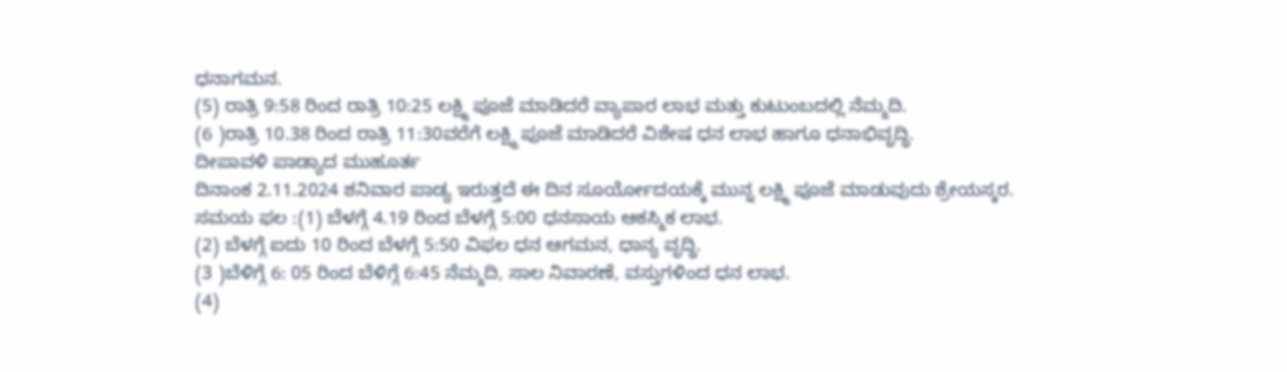ಧನಾಗಮನ.
(5) ರಾತ್ರಿ 9:58 ರಿಂದ ರಾತ್ರಿ 10:25 ಲಕ್ಷ್ಮಿ ಪೂಜೆ ಮಾಡಿದರೆ ವ್ಯಾಪಾರ ಲಾಭ ಮತ್ತು ಕುಟುಂಬದಲ್ಲಿ ನೆಮ್ಮದಿ.
(6 )ರಾತ್ರಿ 10.38 ರಿಂದ ರಾತ್ರಿ 11:30ವರೆಗೆ ಲಕ್ಷ್ಮಿ ಪೂಜೆ ಮಾಡಿದರೆ ವಿಶೇಷ ಧನ ಲಾಭ ಹಾಗೂ ಧನಾಭಿವೃದ್ಧಿ.
ದೀಪಾವಳಿ ಪಾಡ್ಯಾದ ಮುಹೂರ್ತ
ದಿನಾಂಕ 2.11.2024 ಶನಿವಾರ ಪಾಡ್ಯ ಇರುತ್ತದೆ ಈ ದಿನ ಸೂರ್ಯೋದಯಕ್ಕೆ ಮುನ್ನ ಲಕ್ಷ್ಮಿ ಪೂಜೆ ಮಾಡುವುದು ಶ್ರೇಯಸ್ಕರ.
ಸಮಯ ಫಲ :(1) ಬೆಳಗ್ಗೆ 4.19 ರಿಂದ ಬೆಳಗ್ಗೆ 5:00 ಧನಸಾಯ ಆಕಸ್ಮಿಕ ಲಾಭ.
(2) ಬೆಳಗ್ಗೆ ಐದು 10 ರಿಂದ ಬೆಳಗ್ಗೆ 5:50 ವಿಫಲ ಧನ ಆಗಮನ, ಧಾನ್ಯ ವೃದ್ಧಿ.
(3 )ಬೆಳಿಗ್ಗೆ 6: 05 ರಿಂದ ಬೆಳಿಗ್ಗೆ 6:45 ನೆಮ್ಮದಿ, ಸಾಲ ನಿವಾರಣೆ, ವಸ್ತುಗಳಿಂದ ಧನ ಲಾಭ.
(4)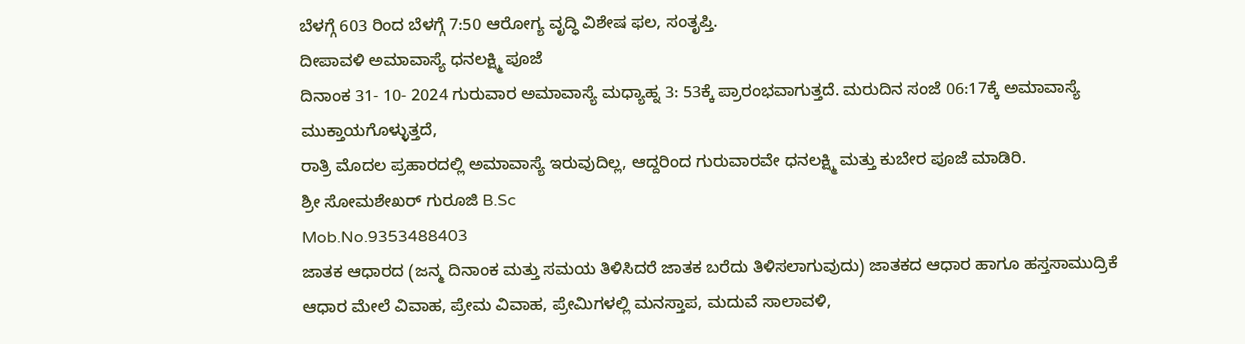ಬೆಳಗ್ಗೆ 603 ರಿಂದ ಬೆಳಗ್ಗೆ 7:50 ಆರೋಗ್ಯ ವೃದ್ಧಿ ವಿಶೇಷ ಫಲ, ಸಂತೃಪ್ತಿ.
ದೀಪಾವಳಿ ಅಮಾವಾಸ್ಯೆ ಧನಲಕ್ಷ್ಮಿ ಪೂಜೆ
ದಿನಾಂಕ 31- 10- 2024 ಗುರುವಾರ ಅಮಾವಾಸ್ಯೆ ಮಧ್ಯಾಹ್ನ 3: 53ಕ್ಕೆ ಪ್ರಾರಂಭವಾಗುತ್ತದೆ. ಮರುದಿನ ಸಂಜೆ 06:17ಕ್ಕೆ ಅಮಾವಾಸ್ಯೆ ಮುಕ್ತಾಯಗೊಳ್ಳುತ್ತದೆ,
ರಾತ್ರಿ ಮೊದಲ ಪ್ರಹಾರದಲ್ಲಿ ಅಮಾವಾಸ್ಯೆ ಇರುವುದಿಲ್ಲ, ಆದ್ದರಿಂದ ಗುರುವಾರವೇ ಧನಲಕ್ಷ್ಮಿ ಮತ್ತು ಕುಬೇರ ಪೂಜೆ ಮಾಡಿರಿ.
ಶ್ರೀ ಸೋಮಶೇಖರ್ ಗುರೂಜಿ B.Sc
Mob.No.9353488403
ಜಾತಕ ಆಧಾರದ (ಜನ್ಮ ದಿನಾಂಕ ಮತ್ತು ಸಮಯ ತಿಳಿಸಿದರೆ ಜಾತಕ ಬರೆದು ತಿಳಿಸಲಾಗುವುದು) ಜಾತಕದ ಆಧಾರ ಹಾಗೂ ಹಸ್ತಸಾಮುದ್ರಿಕೆ ಆಧಾರ ಮೇಲೆ ವಿವಾಹ, ಪ್ರೇಮ ವಿವಾಹ, ಪ್ರೇಮಿಗಳಲ್ಲಿ ಮನಸ್ತಾಪ, ಮದುವೆ ಸಾಲಾವಳಿ,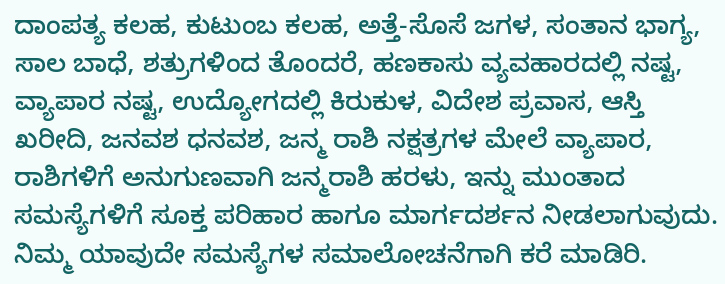ದಾಂಪತ್ಯ ಕಲಹ, ಕುಟುಂಬ ಕಲಹ, ಅತ್ತೆ-ಸೊಸೆ ಜಗಳ, ಸಂತಾನ ಭಾಗ್ಯ, ಸಾಲ ಬಾಧೆ, ಶತ್ರುಗಳಿಂದ ತೊಂದರೆ, ಹಣಕಾಸು ವ್ಯವಹಾರದಲ್ಲಿ ನಷ್ಟ, ವ್ಯಾಪಾರ ನಷ್ಟ, ಉದ್ಯೋಗದಲ್ಲಿ ಕಿರುಕುಳ, ವಿದೇಶ ಪ್ರವಾಸ, ಆಸ್ತಿ ಖರೀದಿ, ಜನವಶ ಧನವಶ, ಜನ್ಮ ರಾಶಿ ನಕ್ಷತ್ರಗಳ ಮೇಲೆ ವ್ಯಾಪಾರ, ರಾಶಿಗಳಿಗೆ ಅನುಗುಣವಾಗಿ ಜನ್ಮರಾಶಿ ಹರಳು, ಇನ್ನು ಮುಂತಾದ ಸಮಸ್ಯೆಗಳಿಗೆ ಸೂಕ್ತ ಪರಿಹಾರ ಹಾಗೂ ಮಾರ್ಗದರ್ಶನ ನೀಡಲಾಗುವುದು. ನಿಮ್ಮ ಯಾವುದೇ ಸಮಸ್ಯೆಗಳ ಸಮಾಲೋಚನೆಗಾಗಿ ಕರೆ ಮಾಡಿರಿ.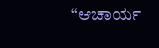“ಆಚಾರ್ಯ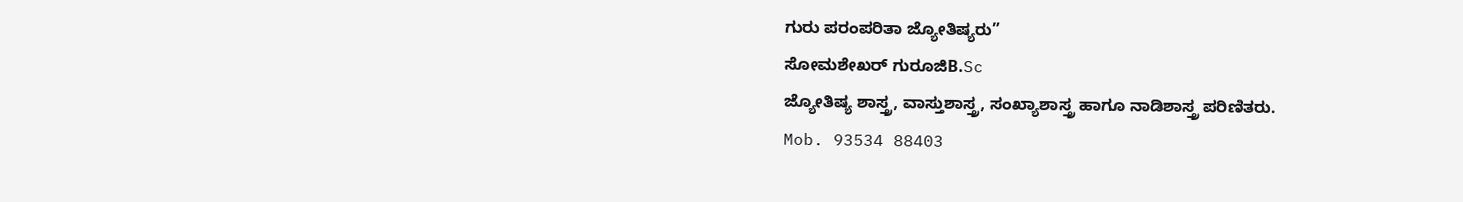ಗುರು ಪರಂಪರಿತಾ ಜ್ಯೋತಿಷ್ಯರು”
ಸೋಮಶೇಖರ್ ಗುರೂಜಿB.Sc
ಜ್ಯೋತಿಷ್ಯ ಶಾಸ್ತ್ರ, ವಾಸ್ತುಶಾಸ್ತ್ರ, ಸಂಖ್ಯಾಶಾಸ್ತ್ರ ಹಾಗೂ ನಾಡಿಶಾಸ್ತ್ರ ಪರಿಣಿತರು.
Mob. 93534 88403